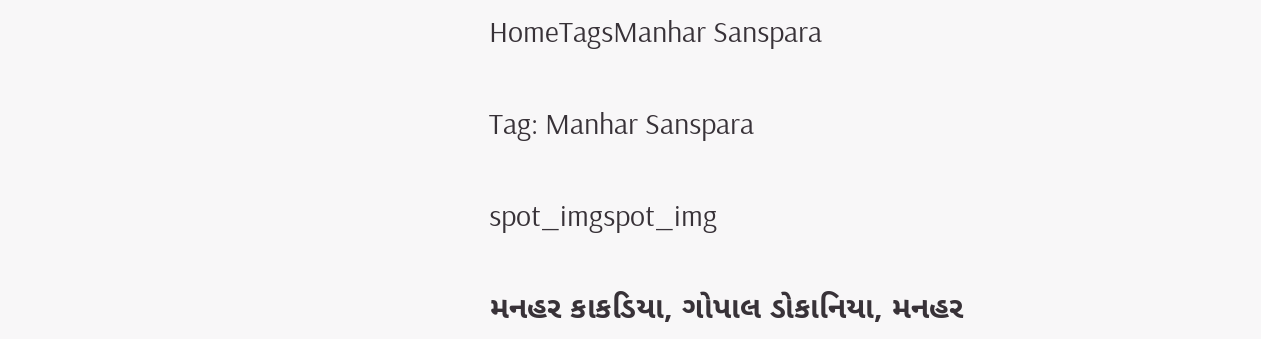HomeTagsManhar Sanspara

Tag: Manhar Sanspara

spot_imgspot_img

મનહર કાકડિયા, ગોપાલ ડોકાનિયા, મનહર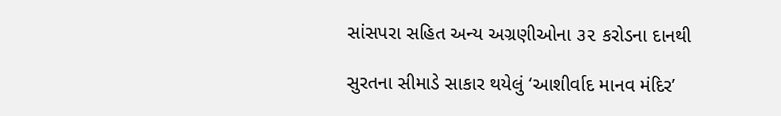સાંસપરા સહિત અન્ય અગ્રણીઓના ૩૨ કરોડના દાનથી

સુરતના સીમાડે સાકાર થયેલું ‘આશીર્વાદ માનવ મંદિર’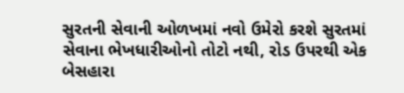સુરતની સેવાની ઓળખમાં નવો ઉમેરો કરશે સુરતમાં સેવાના ભેખધારીઓનો તોટો નથી, રોડ ઉપરથી એક બેસહારા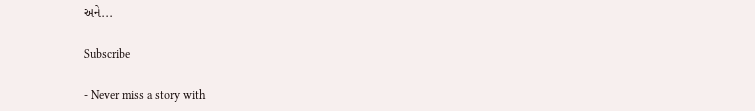અને...

Subscribe

- Never miss a story with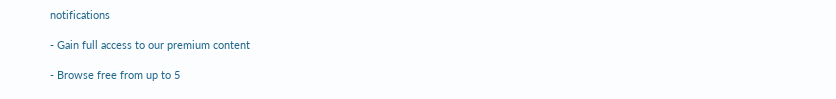notifications

- Gain full access to our premium content

- Browse free from up to 5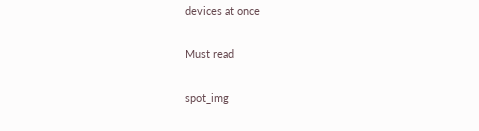devices at once

Must read

spot_img